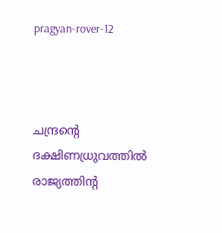pragyan-rover-12



ചന്ദ്രന്റെ ദക്ഷിണധ്രുവത്തില്‍ രാജ്യത്തിന്റ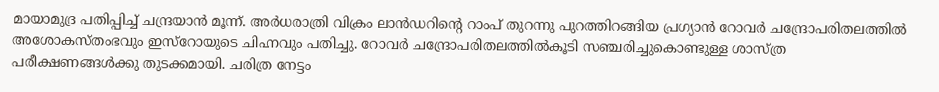മായാമുദ്ര പതിപ്പിച്ച് ചന്ദ്രയാന്‍ മൂന്ന്. അര്‍ധരാത്രി വിക്രം ലാന്‍ഡറിന്റെ റാംപ് തുറന്നു പുറത്തിറങ്ങിയ പ്രഗ്യാന്‍ റോവര്‍ ചന്ദ്രോപരിതലത്തില്‍ അശോകസ്തംഭവും ഇസ്റോയുടെ ചിഹ്നവും പതിച്ചു. റോവര്‍ ചന്ദ്രോപരിതലത്തില്‍കൂടി സഞ്ചരിച്ചുകൊണ്ടുള്ള ശാസ്ത്ര പരീക്ഷണങ്ങള്‍ക്കു തുടക്കമായി. ചരിത്ര നേട്ടം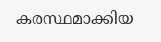കരസ്ഥമാക്കിയ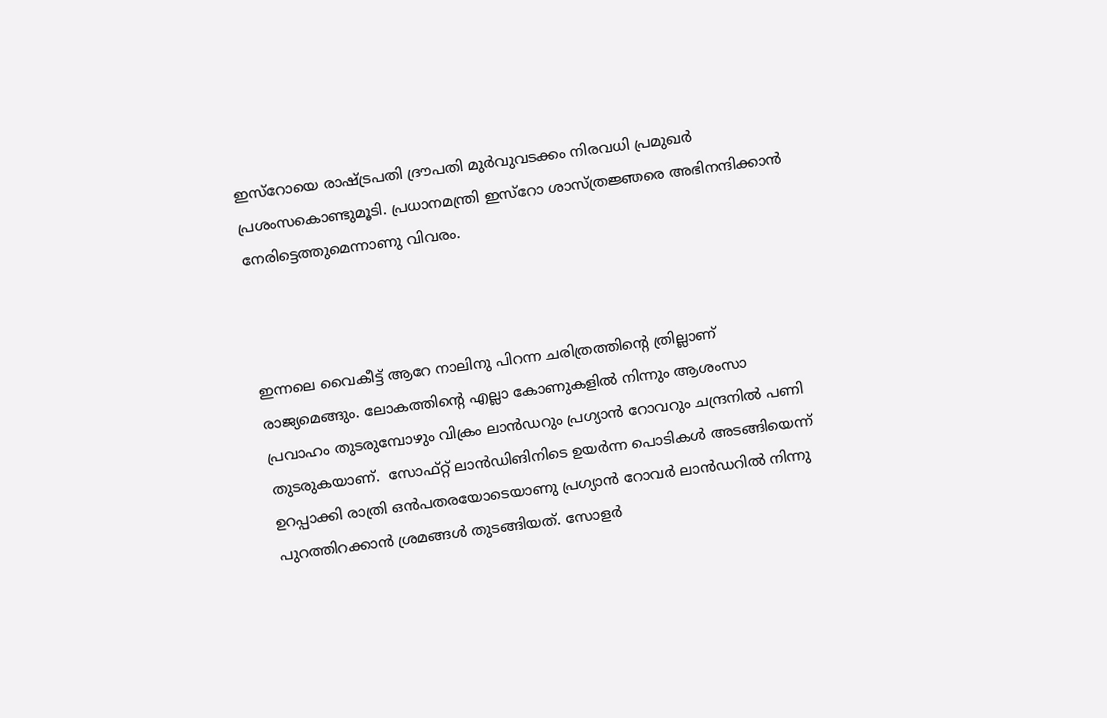ഇസ്റോയെ രാഷ്ട്രപതി ദ്രൗപതി മുര്‍വുവടക്കം നിരവധി പ്രമുഖര്‍ പ്രശംസകൊണ്ടുമൂടി. പ്രധാനമന്ത്രി ഇസ്റോ ശാസ്ത്രജ്ഞരെ അഭിനന്ദിക്കാന്‍ നേരിട്ടെത്തുമെന്നാണു വിവരം.



ഇന്നലെ വൈകീട്ട് ആറേ നാലിനു പിറന്ന ചരിത്രത്തിന്റെ ത്രില്ലാണ് രാജ്യമെങ്ങും. ലോകത്തിന്റെ എല്ലാ കോണുകളില്‍ നിന്നും ആശംസാ പ്രവാഹം തുടരുമ്പോഴും വിക്രം ലാന്‍ഡറും പ്രഗ്യാന്‍ റോവറും ചന്ദ്രനില്‍ പണി തുടരുകയാണ്.  സോഫ്റ്റ് ലാന്‍ഡിങിനിടെ ഉയര്‍ന്ന പൊടികള്‍ അടങ്ങിയെന്ന് ഉറപ്പാക്കി രാത്രി ഒന്‍പതരയോടെയാണു പ്രഗ്യാന്‍ റോവര്‍ ലാന്‍‍ഡറില്‍ നിന്നു പുറത്തിറക്കാന്‍ ശ്രമങ്ങള്‍ തുടങ്ങിയത്. സോളര്‍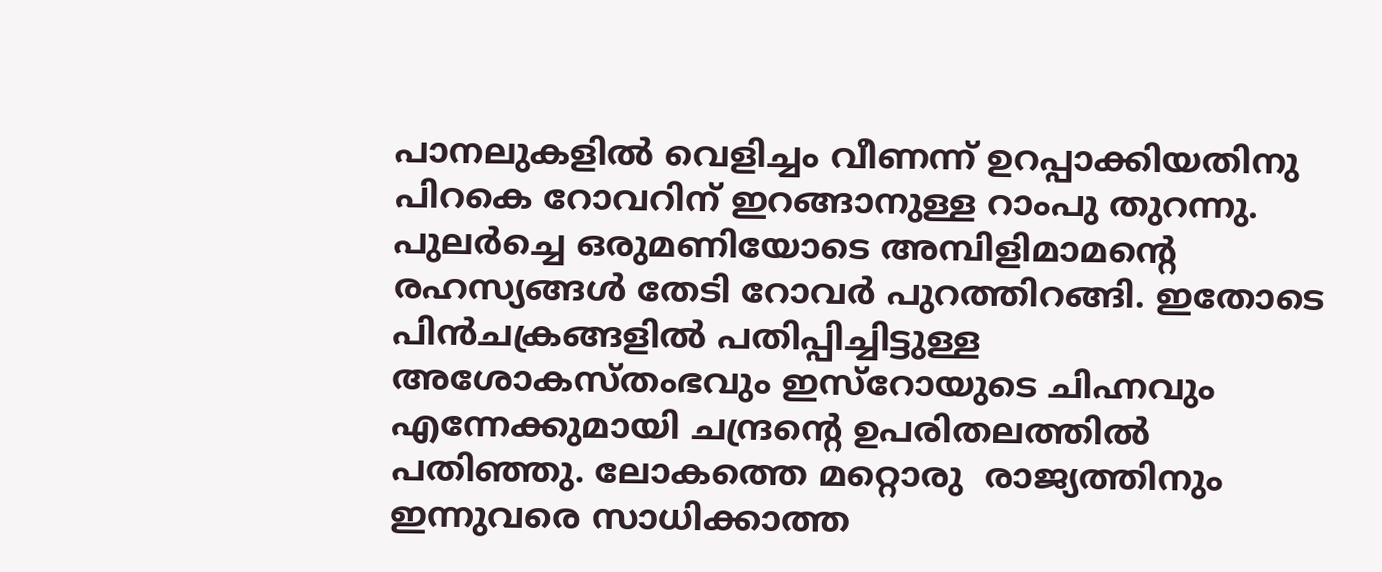പാനലുകളില്‍ വെളിച്ചം വീണന്ന് ഉറപ്പാക്കിയതിനു പിറകെ റോവറിന് ഇറങ്ങാനുള്ള റാംപു തുറന്നു. പുലര്‍ച്ചെ ഒരുമണിയോടെ അമ്പിളിമാമന്റെ രഹസ്യങ്ങള്‍ തേടി റോവര്‍ പുറത്തിറങ്ങി. ഇതോടെ പിന്‍ചക്രങ്ങളില്‍ പതിപ്പിച്ചിട്ടുള്ള അശോകസ്തംഭവും ഇസ്റോയുടെ ചിഹ്നവും എന്നേക്കുമായി ചന്ദ്രന്റെ ഉപരിതലത്തില്‍ പതി‍ഞ്ഞു. ലോകത്തെ മറ്റൊരു  രാജ്യത്തിനും ഇന്നുവരെ സാധിക്കാത്ത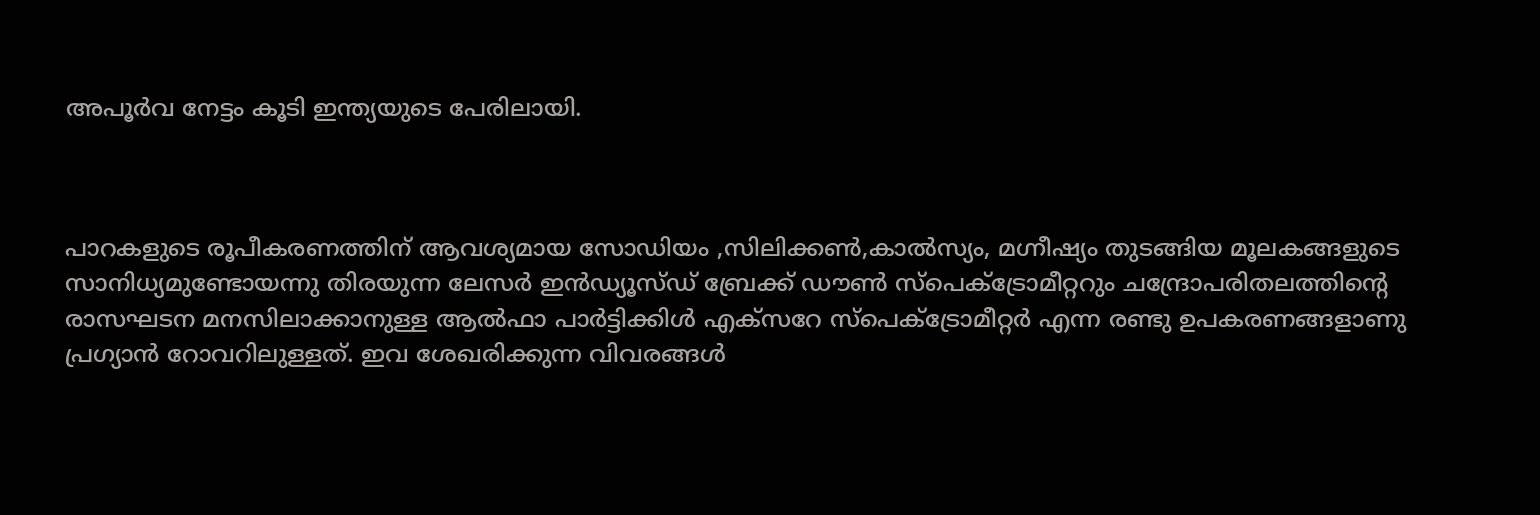അപൂര്‍വ നേട്ടം കൂടി ഇന്ത്യയുടെ പേരിലായി.



പാറകളുടെ രൂപീകരണത്തിന് ആവശ്യമായ സോഡിയം ,സിലിക്കണ്‍,കാല്‍സ്യം, മഗ്നീഷ്യം തുടങ്ങിയ മൂലകങ്ങളുടെ സാനിധ്യമുണ്ടോയന്നു തിരയുന്ന ലേസര്‍ ഇന്‍ഡ്യൂസ്ഡ് ബ്രേക്ക് ഡൗണ്‍ സ്പെക്ട്രോമീറ്ററും ചന്ദ്രോപരിതലത്തിന്റെ രാസഘടന മനസിലാക്കാനുള്ള ആല്‍ഫാ പാര്‍ട്ടിക്കിള്‍ എക്സറേ സ്പെക്ട്രോമീറ്റര്‍ എന്ന രണ്ടു ഉപകരണങ്ങളാണു പ്രഗ്യാന്‍ റോവറിലുള്ളത്. ഇവ ശേഖരിക്കുന്ന വിവരങ്ങള്‍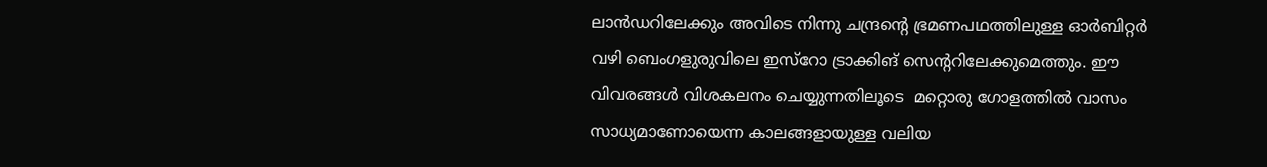ലാന്‍ഡറിലേക്കും അവിടെ നിന്നു ചന്ദ്രന്റെ ഭ്രമണപഥത്തിലുള്ള ഓര്‍ബിറ്റര്‍ വഴി ബെംഗളുരുവിലെ ഇസ്റോ ട്രാക്കിങ് സെന്ററിലേക്കുമെത്തും. ഈ വിവരങ്ങള്‍ വിശകലനം ചെയ്യുന്നതിലൂടെ  മറ്റൊരു ഗോളത്തില്‍ വാസം സാധ്യമാണോയെന്ന കാലങ്ങളായുള്ള വലിയ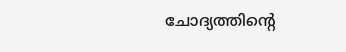ചോദ്യത്തിന്റെ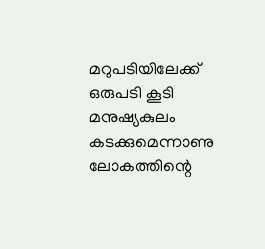മറുപടിയിലേക്ക് ഒരുപടി കൂടി മനുഷ്യകുലം കടക്കുമെന്നാണു ലോകത്തിന്റെ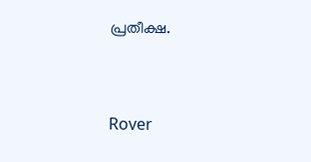പ്രതീക്ഷ.



Rover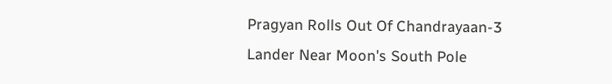Pragyan Rolls Out Of Chandrayaan-3 Lander Near Moon's South Pole